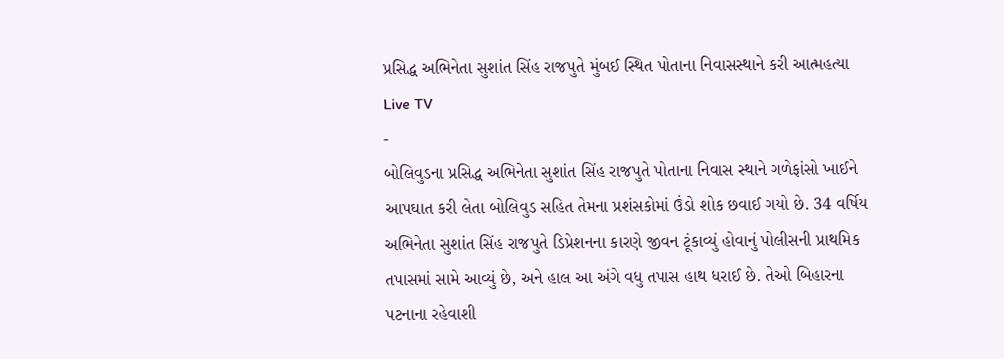પ્રસિદ્ધ અભિનેતા સુશાંત સિંહ રાજપુતે મુંબઈ સ્થિત પોતાના નિવાસસ્થાને કરી આત્મહત્યા
Live TV
-
બોલિવુડના પ્રસિદ્ધ અભિનેતા સુશાંત સિંહ રાજપુતે પોતાના નિવાસ સ્થાને ગળેફાંસો ખાઈને આપઘાત કરી લેતા બોલિવુડ સહિત તેમના પ્રશંસકોમાં ઉંડો શોક છવાઈ ગયો છે. 34 વર્ષિય અભિનેતા સુશાંત સિંહ રાજપુતે ડિપ્રેશનના કારણે જીવન ટૂંકાવ્યું હોવાનું પોલીસની પ્રાથમિક તપાસમાં સામે આવ્યું છે, અને હાલ આ અંગે વધુ તપાસ હાથ ધરાઈ છે. તેઓ બિહારના પટનાના રહેવાશી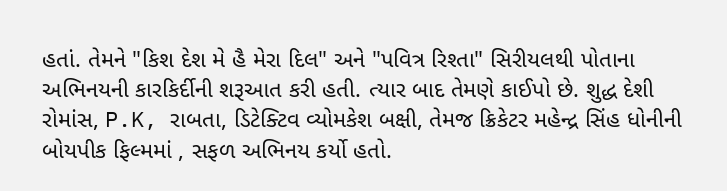હતાં. તેમને "કિશ દેશ મે હૈ મેરા દિલ" અને "પવિત્ર રિશ્તા" સિરીયલથી પોતાના અભિનયની કારકિર્દીની શરૂઆત કરી હતી. ત્યાર બાદ તેમણે કાઈપો છે. શુદ્ધ દેશી રોમાંસ, P.K, રાબતા, ડિટેક્ટિવ વ્યોમકેશ બક્ષી, તેમજ ક્રિકેટર મહેન્દ્ર સિંહ ધોનીની બોયપીક ફિલ્મમાં , સફળ અભિનય કર્યો હતો.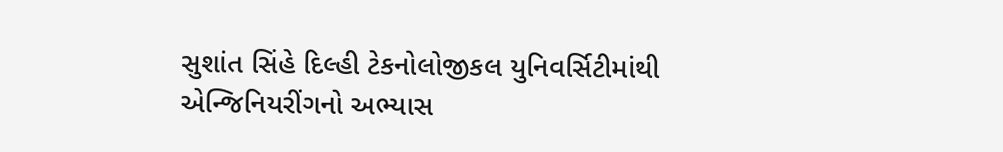સુશાંત સિંહે દિલ્હી ટેકનોલોજીકલ યુનિવર્સિટીમાંથી એન્જિનિયરીંગનો અભ્યાસ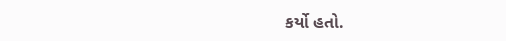કર્યો હતો.